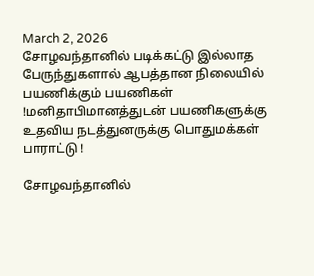March 2, 2026
சோழவந்தானில் படிக்கட்டு இல்லாத பேருந்துகளால் ஆபத்தான நிலையில் பயணிக்கும் பயணிகள் !மனிதாபிமானத்துடன் பயணிகளுக்கு உதவிய நடத்துனருக்கு பொதுமக்கள் பாராட்டு !

சோழவந்தானில்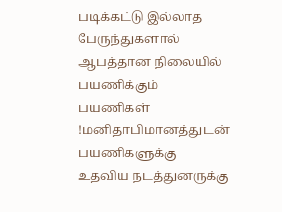படிக்கட்டு இல்லாத பேருந்துகளால் ஆபத்தான நிலையில் பயணிக்கும் பயணிகள் !மனிதாபிமானத்துடன் பயணிகளுக்கு உதவிய நடத்துனருக்கு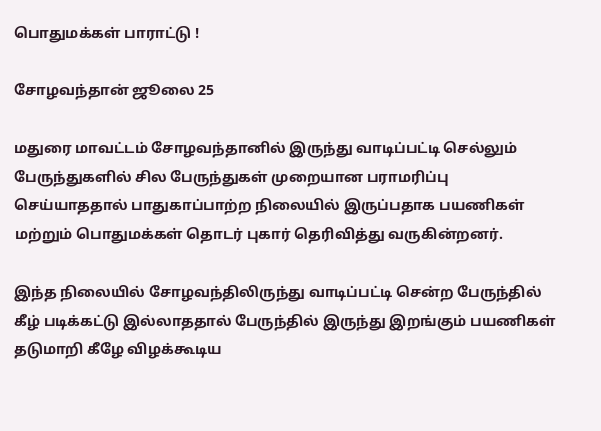பொதுமக்கள் பாராட்டு !

சோழவந்தான் ஜூலை 25

மதுரை மாவட்டம் சோழவந்தானில் இருந்து வாடிப்பட்டி செல்லும் பேருந்துகளில் சில பேருந்துகள் முறையான பராமரிப்பு செய்யாததால் பாதுகாப்பாற்ற நிலையில் இருப்பதாக பயணிகள் மற்றும் பொதுமக்கள் தொடர் புகார் தெரிவித்து வருகின்றனர்.

இந்த நிலையில் சோழவந்திலிருந்து வாடிப்பட்டி சென்ற பேருந்தில் கீழ் படிக்கட்டு இல்லாததால் பேருந்தில் இருந்து இறங்கும் பயணிகள் தடுமாறி கீழே விழக்கூடிய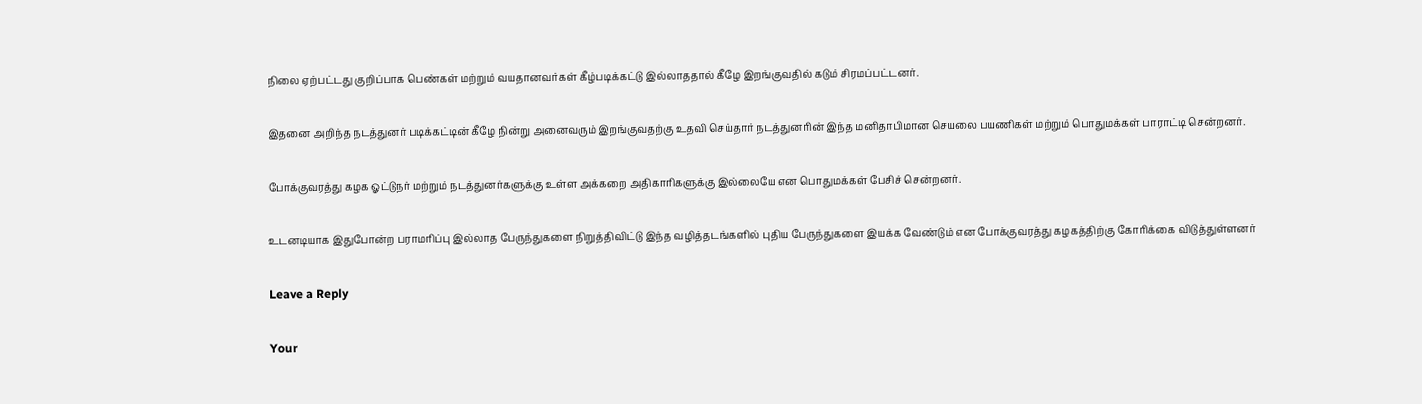நிலை ஏற்பட்டது குறிப்பாக பெண்கள் மற்றும் வயதானவர்கள் கீழ்படிக்கட்டு இல்லாததால் கீழே இறங்குவதில் கடும் சிரமப்பட்டனர்.

இதனை அறிந்த நடத்துனர் படிக்கட்டின் கீழே நின்று அனைவரும் இறங்குவதற்கு உதவி செய்தார் நடத்துனரின் இந்த மனிதாபிமான செயலை பயணிகள் மற்றும் பொதுமக்கள் பாராட்டி சென்றனர்.

போக்குவரத்து கழக ஓட்டுநர் மற்றும் நடத்துனர்களுக்கு உள்ள அக்கறை அதிகாரிகளுக்கு இல்லையே என பொதுமக்கள் பேசிச் சென்றனர்.

உடனடியாக இதுபோன்ற பராமரிப்பு இல்லாத பேருந்துகளை நிறுத்திவிட்டு இந்த வழித்தடங்களில் புதிய பேருந்துகளை இயக்க வேண்டும் என போக்குவரத்து கழகத்திற்கு கோரிக்கை விடுத்துள்ளனர்

Leave a Reply

Your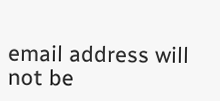email address will not be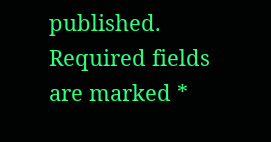published. Required fields are marked *